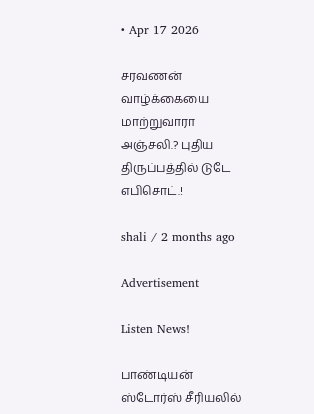• Apr 17 2026

சரவணன் வாழ்க்கையை மாற்றுவாரா அஞ்சலி.? புதிய திருப்பத்தில் டுடே எபிசொட்.!

shali / 2 months ago

Advertisement

Listen News!

பாண்டியன் ஸ்டோர்ஸ் சீரியலில்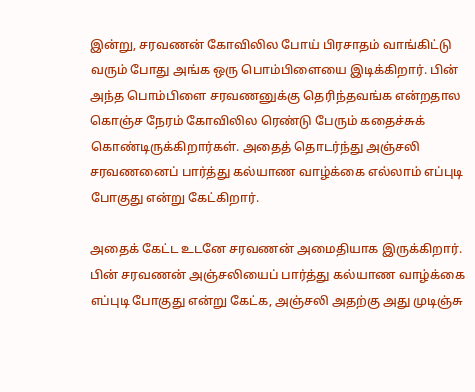இன்று, சரவணன் கோவிலில போய் பிரசாதம் வாங்கிட்டு வரும் போது அங்க ஒரு பொம்பிளையை இடிக்கிறார். பின் அந்த பொம்பிளை சரவணனுக்கு தெரிந்தவங்க என்றதால கொஞ்ச நேரம் கோவிலில ரெண்டு பேரும் கதைச்சுக் கொண்டிருக்கிறார்கள். அதைத் தொடர்ந்து அஞ்சலி சரவணனைப் பார்த்து கல்யாண வாழ்க்கை எல்லாம் எப்புடி போகுது என்று கேட்கிறார்.

அதைக் கேட்ட உடனே சரவணன் அமைதியாக இருக்கிறார். பின் சரவணன் அஞ்சலியைப் பார்த்து கல்யாண வாழ்க்கை எப்புடி போகுது என்று கேட்க, அஞ்சலி அதற்கு அது முடிஞ்சு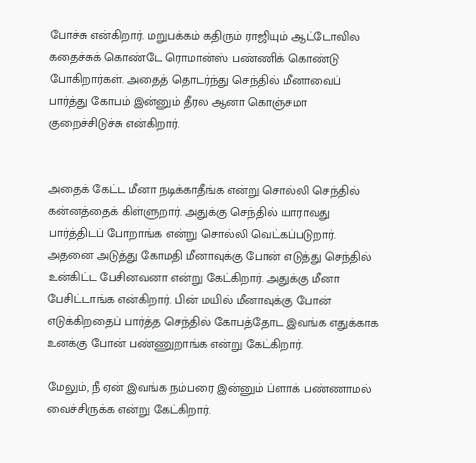போச்சு என்கிறார். மறுபக்கம் கதிரும் ராஜியும் ஆட்டோவில கதைச்சுக் கொண்டே ரொமான்ஸ் பண்ணிக் கொண்டு போகிறார்கள். அதைத் தொடர்ந்து செந்தில் மீனாவைப் பார்த்து கோபம் இன்னும் தீரல ஆனா கொஞ்சமா குறைச்சிடுச்சு என்கிறார்.


அதைக் கேட்ட மீனா நடிக்காதீங்க என்று சொல்லி செந்தில் கன்னத்தைக் கிள்ளுறார். அதுக்கு செந்தில் யாராவது பார்த்திடப் போறாங்க என்று சொல்லி வெட்கப்படுறார். அதனை அடுத்து கோமதி மீனாவுக்கு போன் எடுத்து செந்தில் உன்கிட்ட பேசினவனா என்று கேட்கிறார். அதுக்கு மீனா பேசிட்டாங்க என்கிறார். பின் மயில் மீனாவுக்கு போன் எடுக்கிறதைப் பார்த்த செந்தில் கோபத்தோட இவங்க எதுக்காக உனக்கு போன் பண்ணுறாங்க என்று கேட்கிறார்.

மேலும், நீ ஏன் இவங்க நம்பரை இன்னும் ப்ளாக் பண்ணாமல் வைச்சிருக்க என்று கேட்கிறார்.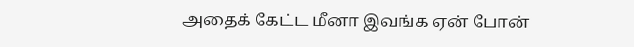அதைக் கேட்ட மீனா இவங்க ஏன் போன்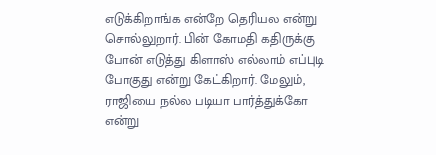எடுக்கிறாங்க என்றே தெரியல என்று சொல்லுறார். பின் கோமதி கதிருக்கு போன் எடுத்து கிளாஸ் எல்லாம் எப்புடி போகுது என்று கேட்கிறார். மேலும், ராஜியை நல்ல படியா பார்த்துக்கோ என்று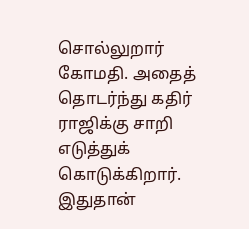சொல்லுறார் கோமதி. அதைத் தொடர்ந்து கதிர் ராஜிக்கு சாறி எடுத்துக் கொடுக்கிறார். இதுதான்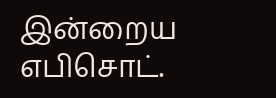இன்றைய எபிசொட்.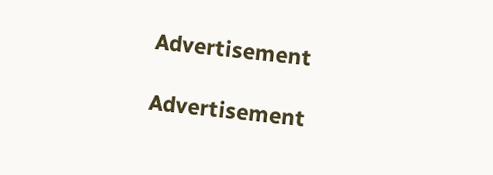Advertisement

Advertisement